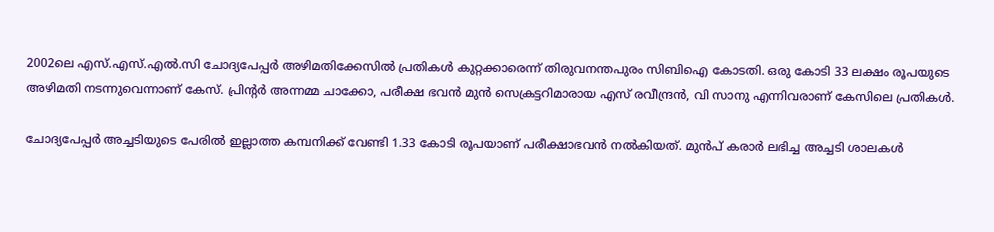2002ലെ എസ്.എസ്.എല്‍.സി ചോദ്യപേപ്പര്‍ അഴിമതിക്കേസില്‍ പ്രതികള്‍ കുറ്റക്കാരെന്ന് തിരുവനന്തപുരം സിബിഐ കോടതി. ഒരു കോടി 33 ലക്ഷം രൂപയുടെ അഴിമതി നടന്നുവെന്നാണ് കേസ്. പ്രിന്റര്‍ അന്നമ്മ ചാക്കോ, പരീക്ഷ ഭവന്‍ മുന്‍ സെക്രട്ടറിമാരായ എസ് രവീന്ദ്രന്‍, വി സാനു എന്നിവരാണ് കേസിലെ പ്രതികള്‍.

ചോദ്യപേപ്പര്‍ അച്ചടിയുടെ പേരില്‍ ഇല്ലാത്ത കമ്പനിക്ക് വേണ്ടി 1.33 കോടി രൂപയാണ് പരീക്ഷാഭവന്‍ നല്‍കിയത്. മുന്‍പ് കരാര്‍ ലഭിച്ച അച്ചടി ശാലകള്‍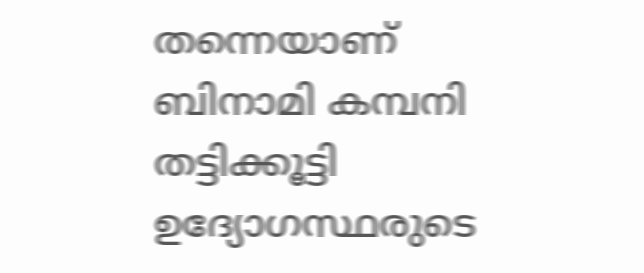തന്നെയാണ് ബിനാമി കമ്പനി തട്ടിക്കൂട്ടി ഉദ്യോഗസ്ഥരുടെ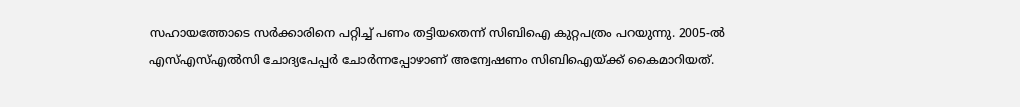സഹായത്തോടെ സര്‍ക്കാരിനെ പറ്റിച്ച് പണം തട്ടിയതെന്ന് സിബിഐ കുറ്റപത്രം പറയുന്നു. 2005-ല്‍ എസ്എസ്എല്‍സി ചോദ്യപേപ്പര്‍ ചോര്‍ന്നപ്പോഴാണ് അന്വേഷണം സിബിഐയ്ക്ക് കൈമാറിയത്.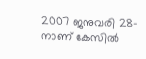2007 ജനുവരി 28-നാണ് കേസില്‍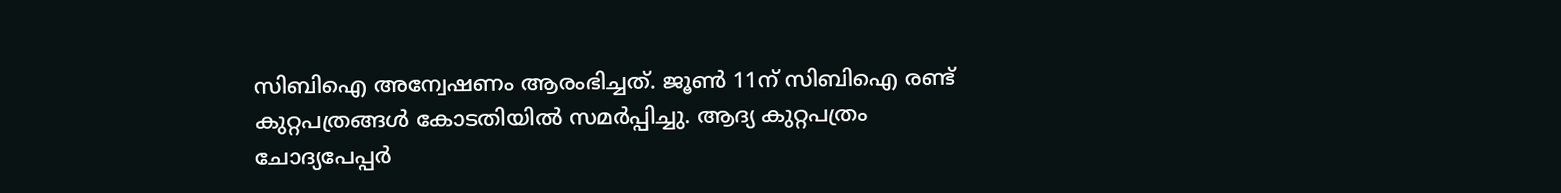സിബിഐ അന്വേഷണം ആരംഭിച്ചത്. ജൂണ്‍ 11ന് സിബിഐ രണ്ട് കുറ്റപത്രങ്ങള്‍ കോടതിയില്‍ സമര്‍പ്പിച്ചു. ആദ്യ കുറ്റപത്രം ചോദ്യപേപ്പര്‍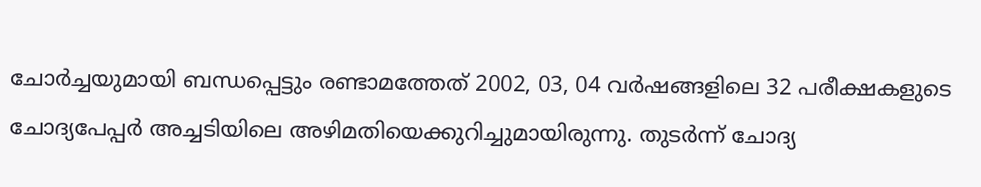ചോര്‍ച്ചയുമായി ബന്ധപ്പെട്ടും രണ്ടാമത്തേത് 2002, 03, 04 വര്‍ഷങ്ങളിലെ 32 പരീക്ഷകളുടെ ചോദ്യപേപ്പര്‍ അച്ചടിയിലെ അഴിമതിയെക്കുറിച്ചുമായിരുന്നു. തുടര്‍ന്ന് ചോദ്യ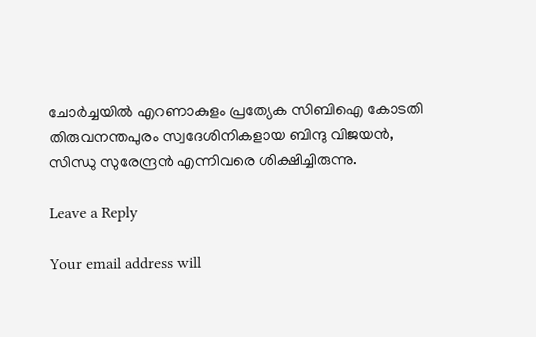ചോര്‍ച്ചയില്‍ എറണാകുളം പ്രത്യേക സിബിഐ കോടതി തിരുവനന്തപുരം സ്വദേശിനികളായ ബിന്ദു വിജയന്‍, സിന്ധു സുരേന്ദ്രന്‍ എന്നിവരെ ശിക്ഷിച്ചിരുന്നു.

Leave a Reply

Your email address will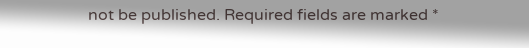not be published. Required fields are marked *